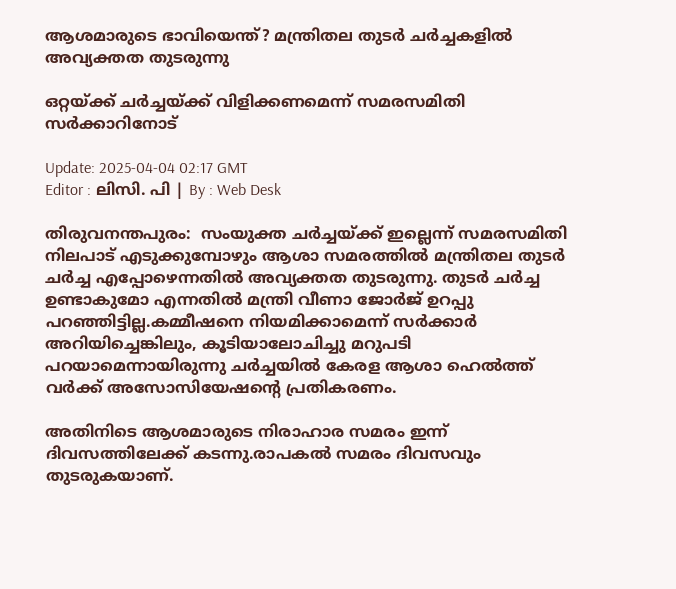ആശമാരുടെ ഭാവിയെന്ത്? മന്ത്രിതല തുടർ ചർച്ചകളിൽ അവ്യക്തത തുടരുന്നു

ഒറ്റയ്ക്ക് ചർച്ചയ്ക്ക് വിളിക്കണമെന്ന് സമരസമിതി സര്‍ക്കാറിനോട്

Update: 2025-04-04 02:17 GMT
Editor : ലിസി. പി | By : Web Desk

തിരുവനന്തപുരം:  സംയുക്ത ചർച്ചയ്ക്ക് ഇല്ലെന്ന് സമരസമിതി നിലപാട് എടുക്കുമ്പോഴും ആശാ സമരത്തിൽ മന്ത്രിതല തുടർ ചർച്ച എപ്പോഴെന്നതിൽ അവ്യക്തത തുടരുന്നു. തുടർ ചർച്ച ഉണ്ടാകുമോ എന്നതിൽ മന്ത്രി വീണാ ജോർജ് ഉറപ്പു പറഞ്ഞിട്ടില്ല.കമ്മീഷനെ നിയമിക്കാമെന്ന് സർക്കാർ അറിയിച്ചെങ്കിലും, കൂടിയാലോചിച്ചു മറുപടി പറയാമെന്നായിരുന്നു ചർച്ചയിൽ കേരള ആശാ ഹെൽത്ത് വർക്ക് അസോസിയേഷന്‍റെ പ്രതികരണം.

അതിനിടെ ആശമാരുടെ നിരാഹാര സമരം ഇന്ന് ദിവസത്തിലേക്ക് കടന്നു.രാപകൽ സമരം ദിവസവും തുടരുകയാണ്.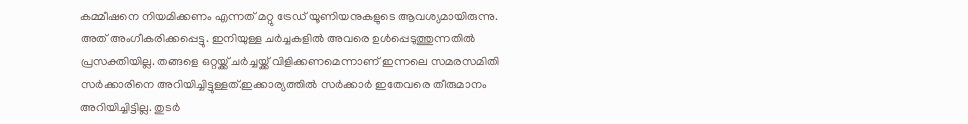കമ്മീഷനെ നിയമിക്കണം എന്നത് മറ്റു ട്രേഡ് യൂണിയനുകളുടെ ആവശ്യമായിരുന്നു. അത് അംഗീകരിക്കപ്പെട്ടു. ഇനിയുള്ള ചർച്ചകളിൽ അവരെ ഉൾപ്പെടുത്തുന്നതിൽ പ്രസക്തിയില്ല. തങ്ങളെ ഒറ്റയ്ക്ക് ചർച്ചയ്ക്ക് വിളിക്കണമെന്നാണ് ഇന്നലെ സമരസമിതി സർക്കാരിനെ അറിയിച്ചിട്ടുള്ളത്.ഇക്കാര്യത്തിൽ സർക്കാർ ഇതേവരെ തീരുമാനം അറിയിച്ചിട്ടില്ല. തുടർ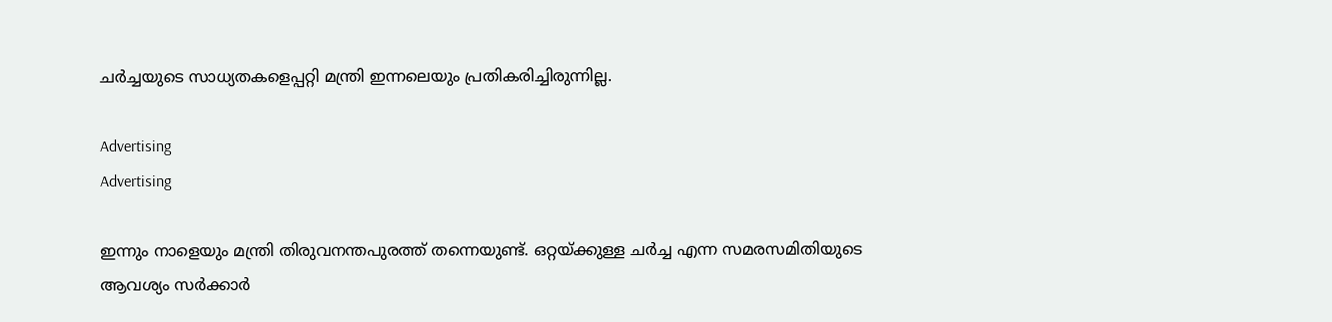ചർച്ചയുടെ സാധ്യതകളെപ്പറ്റി മന്ത്രി ഇന്നലെയും പ്രതികരിച്ചിരുന്നില്ല.

Advertising
Advertising

ഇന്നും നാളെയും മന്ത്രി തിരുവനന്തപുരത്ത് തന്നെയുണ്ട്. ഒറ്റയ്ക്കുള്ള ചർച്ച എന്ന സമരസമിതിയുടെ ആവശ്യം സർക്കാർ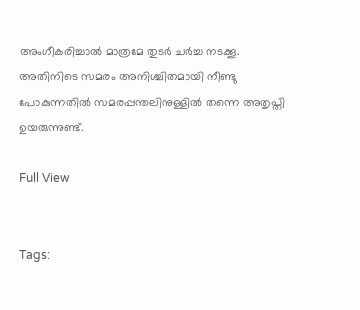അംഗീകരിച്ചാൽ മാത്രമേ തുടർ ചർച്ച നടക്കൂ. അതിനിടെ സമരം അനിശ്ചിതമായി നീണ്ടു പോകുന്നതിൽ സമരപ്പന്തലിനുള്ളിൽ തന്നെ അതൃപ്തി ഉയരുന്നുണ്ട്.

Full View


Tags: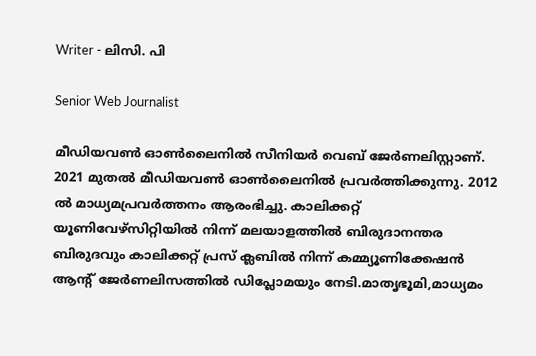Writer - ലിസി. പി

Senior Web Journalist

മീഡിയവൺ ഓൺലൈനിൽ സീനിയർ വെബ് ജേർണലിസ്റ്റാണ്. 2021 മുതൽ മീഡിയവൺ ഓൺലൈനിൽ പ്രവർത്തിക്കുന്നു. 2012 ല്‍ മാധ്യമപ്രവര്‍ത്തനം ആരംഭിച്ചു. കാലിക്കറ്റ് യൂണിവേഴ്‌സിറ്റിയിൽ നിന്ന് മലയാളത്തിൽ ബിരുദാനന്തര ബിരുദവും കാലിക്കറ്റ് പ്രസ് ക്ലബിൽ നിന്ന് കമ്മ്യൂണിക്കേഷൻ ആന്റ് ജേർണലിസത്തിൽ ഡിപ്ലോമയും നേടി.മാതൃഭൂമി,മാധ്യമം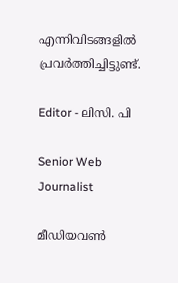എന്നിവിടങ്ങളിൽ പ്രവർത്തിച്ചിട്ടുണ്ട്.

Editor - ലിസി. പി

Senior Web Journalist

മീഡിയവൺ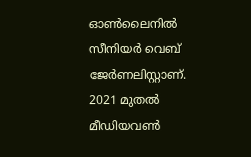ഓൺലൈനിൽ സീനിയർ വെബ് ജേർണലിസ്റ്റാണ്. 2021 മുതൽ മീഡിയവൺ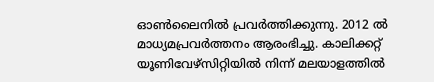ഓൺലൈനിൽ പ്രവർത്തിക്കുന്നു. 2012 ല്‍ മാധ്യമപ്രവര്‍ത്തനം ആരംഭിച്ചു. കാലിക്കറ്റ് യൂണിവേഴ്‌സിറ്റിയിൽ നിന്ന് മലയാളത്തിൽ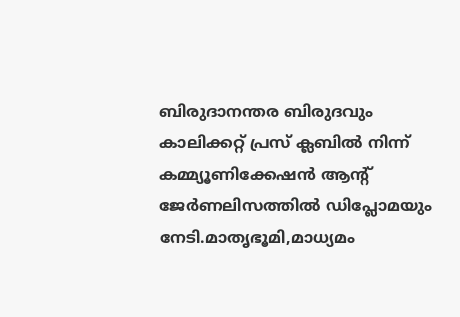ബിരുദാനന്തര ബിരുദവും കാലിക്കറ്റ് പ്രസ് ക്ലബിൽ നിന്ന് കമ്മ്യൂണിക്കേഷൻ ആന്റ് ജേർണലിസത്തിൽ ഡിപ്ലോമയും നേടി.മാതൃഭൂമി,മാധ്യമം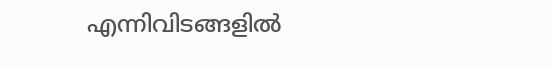എന്നിവിടങ്ങളിൽ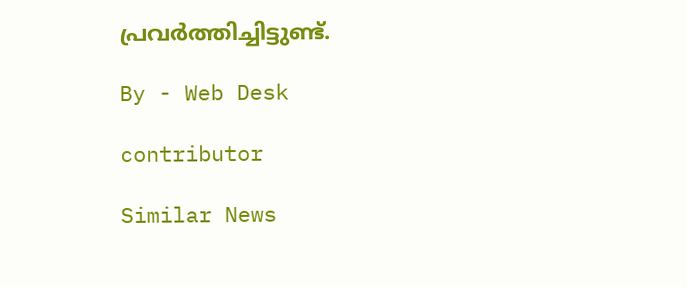പ്രവർത്തിച്ചിട്ടുണ്ട്.

By - Web Desk

contributor

Similar News